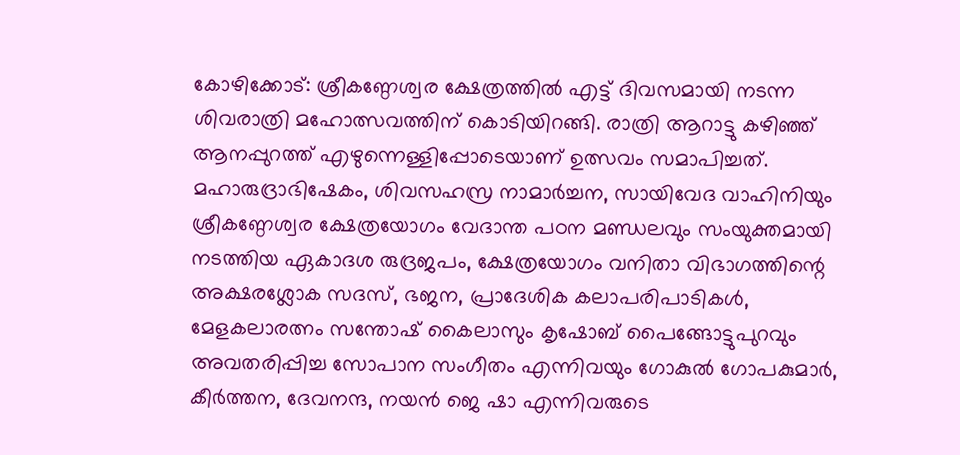കോഴിക്കോട്: ശ്രീകണ്ഠേശ്വര ക്ഷേത്രത്തിൽ എട്ട് ദിവസമായി നടന്ന ശിവരാത്രി മഹോത്സവത്തിന് കൊടിയിറങ്ങി. രാത്രി ആറാട്ടു കഴിഞ്ഞ് ആനപ്പുറത്ത് എഴുന്നെള്ളിപ്പോടെയാണ് ഉത്സവം സമാപിച്ചത്. മഹാരുദ്രാഭിഷേകം, ശിവസഹസ്ര നാമാർച്ചന, സായിവേദ വാഹിനിയും ശ്രീകണ്ഠേശ്വര ക്ഷേത്രയോഗം വേദാന്ത പഠന മണ്ഡലവും സംയുക്തമായി നടത്തിയ ഏകാദശ രുദ്രജപം, ക്ഷേത്രയോഗം വനിതാ വിഭാഗത്തിന്റെ അക്ഷരശ്ലോക സദസ്, ഭജന, പ്രാദേശിക കലാപരിപാടികൾ, മേളകലാരത്നം സന്തോഷ് കൈലാസും കൃഷോബ് പൈങ്ങോട്ടുപുറവും അവതരിപ്പിച്ച സോപാന സംഗീതം എന്നിവയും ഗോകുൽ ഗോപകുമാർ, കീർത്തന, ദേവനന്ദ, നയൻ ജെ ഷാ എന്നിവരുടെ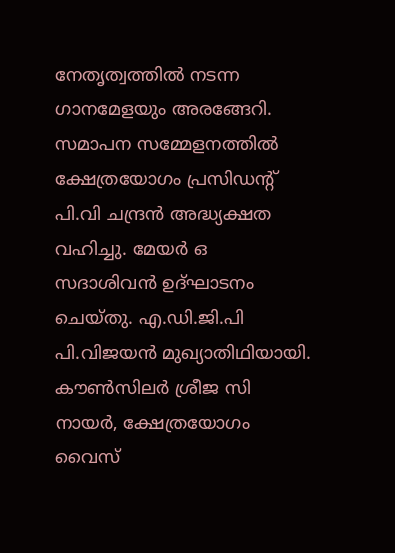നേതൃത്വത്തിൽ നടന്ന ഗാനമേളയും അരങ്ങേറി. സമാപന സമ്മേളനത്തിൽ ക്ഷേത്രയോഗം പ്രസിഡന്റ് പി.വി ചന്ദ്രൻ അദ്ധ്യക്ഷത വഹിച്ചു. മേയർ ഒ സദാശിവൻ ഉദ്ഘാടനം ചെയ്തു. എ.ഡി.ജി.പി പി.വിജയൻ മുഖ്യാതിഥിയായി. കൗൺസിലർ ശ്രീജ സി നായർ, ക്ഷേത്രയോഗം വൈസ്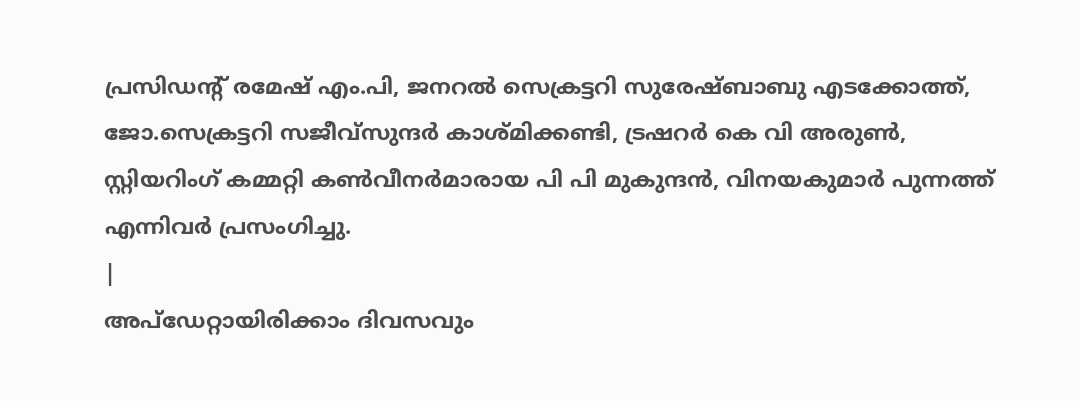പ്രസിഡന്റ് രമേഷ് എം.പി, ജനറൽ സെക്രട്ടറി സുരേഷ്ബാബു എടക്കോത്ത്, ജോ.സെക്രട്ടറി സജീവ്സുന്ദർ കാശ്മിക്കണ്ടി, ട്രഷറർ കെ വി അരുൺ, സ്റ്റിയറിംഗ് കമ്മറ്റി കൺവീനർമാരായ പി പി മുകുന്ദൻ, വിനയകുമാർ പുന്നത്ത് എന്നിവർ പ്രസംഗിച്ചു.
|
അപ്ഡേറ്റായിരിക്കാം ദിവസവും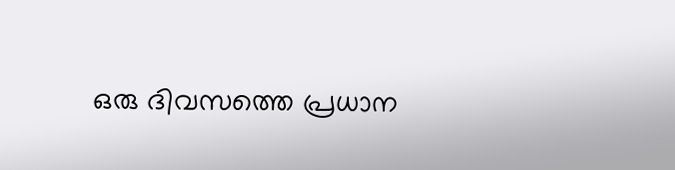ഒരു ദിവസത്തെ പ്രധാന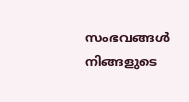സംഭവങ്ങൾ നിങ്ങളുടെ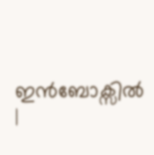ഇൻബോക്സിൽ |